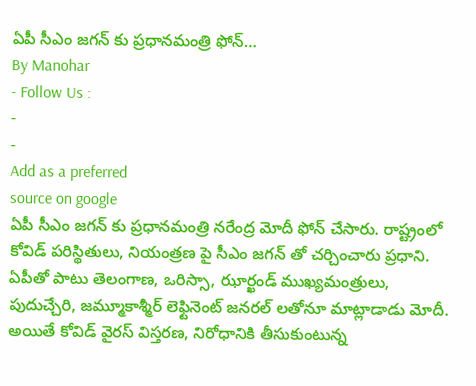ఏపీ సీఎం జగన్ కు ప్రధానమంత్రి ఫోన్…
By Manohar
- Follow Us :
-
-
Add as a preferred
source on google
ఏపీ సీఎం జగన్ కు ప్రధానమంత్రి నరేంద్ర మోదీ ఫోన్ చేసారు. రాష్ట్రంలో కోవిడ్ పరిస్థితులు, నియంత్రణ పై సీఎం జగన్ తో చర్చించారు ప్రధాని. ఏపీతో పాటు తెలంగాణ, ఒరిస్సా, ఝార్ఖండ్ ముఖ్యమంత్రులు, పుదుచ్చేరి, జమ్మూకాశ్మీర్ లెఫ్టినెంట్ జనరల్ లతోనూ మాట్లాడాడు మోదీ. అయితే కోవిడ్ వైరస్ విస్తరణ, నిరోధానికి తీసుకుంటున్న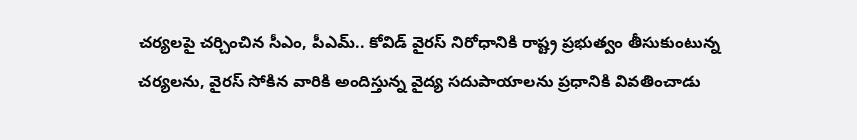చర్యలపై చర్చించిన సీఎం, పీఎమ్.. కోవిడ్ వైరస్ నిరోధానికి రాష్ట్ర ప్రభుత్వం తీసుకుంటున్న చర్యలను, వైరస్ సోకిన వారికి అందిస్తున్న వైద్య సదుపాయాలను ప్రధానికి వివతించాడు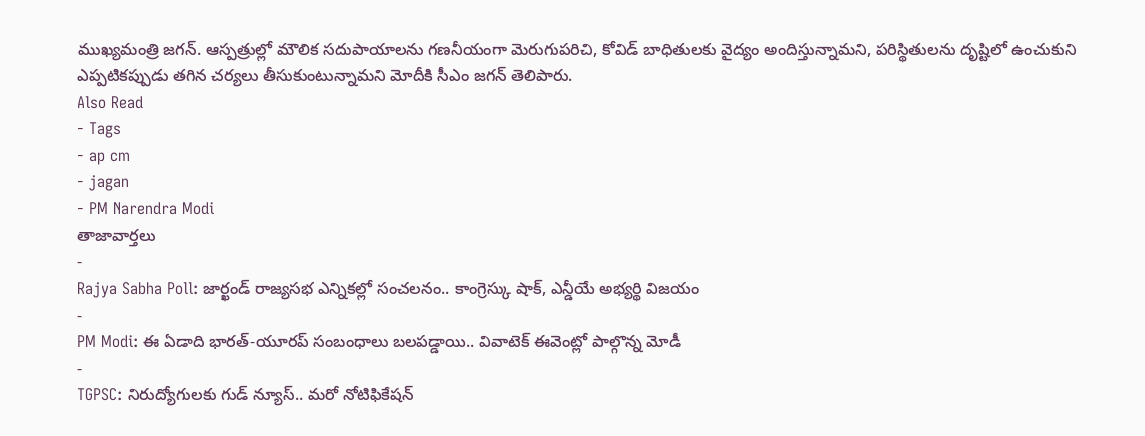ముఖ్యమంత్రి జగన్. ఆస్పత్రుల్లో మౌలిక సదుపాయాలను గణనీయంగా మెరుగుపరిచి, కోవిడ్ బాధితులకు వైద్యం అందిస్తున్నామని, పరిస్థితులను దృష్టిలో ఉంచుకుని ఎప్పటికప్పుడు తగిన చర్యలు తీసుకుంటున్నామని మోదీకి సీఎం జగన్ తెలిపారు.
Also Read
- Tags
- ap cm
- jagan
- PM Narendra Modi
తాజావార్తలు
-
Rajya Sabha Poll: జార్ఖండ్ రాజ్యసభ ఎన్నికల్లో సంచలనం.. కాంగ్రెస్కు షాక్, ఎన్డీయే అభ్యర్థి విజయం
-
PM Modi: ఈ ఏడాది భారత్-యూరప్ సంబంధాలు బలపడ్డాయి.. వివాటెక్ ఈవెంట్లో పాల్గొన్న మోడీ
-
TGPSC: నిరుద్యోగులకు గుడ్ న్యూస్.. మరో నోటిఫికేషన్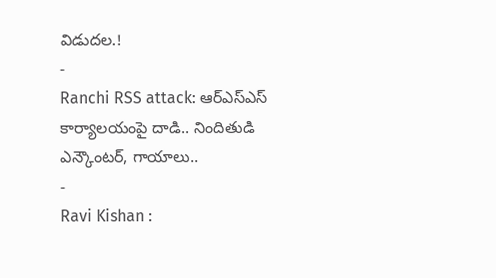విడుదల.!
-
Ranchi RSS attack: ఆర్ఎస్ఎస్ కార్యాలయంపై దాడి.. నిందితుడి ఎన్కౌంటర్, గాయాలు..
-
Ravi Kishan :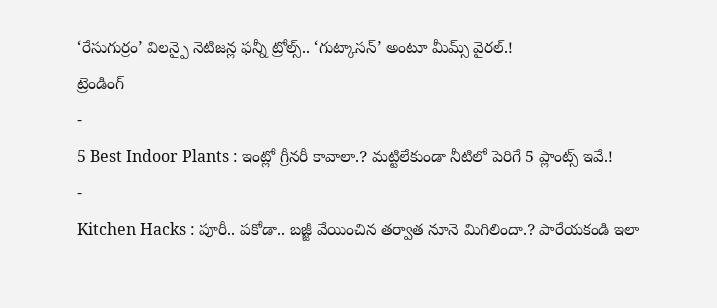‘రేసుగుర్రం’ విలన్పై నెటిజన్ల ఫన్నీ ట్రోల్స్.. ‘గుట్కాసన్’ అంటూ మీమ్స్ వైరల్.!
ట్రెండింగ్
-
5 Best Indoor Plants : ఇంట్లో గ్రీనరీ కావాలా.? మట్టిలేకుండా నీటిలో పెరిగే 5 ప్లాంట్స్ ఇవే.!
-
Kitchen Hacks : పూరీ.. పకోడా.. బజ్జీ వేయించిన తర్వాత నూనె మిగిలిందా.? పారేయకండి ఇలా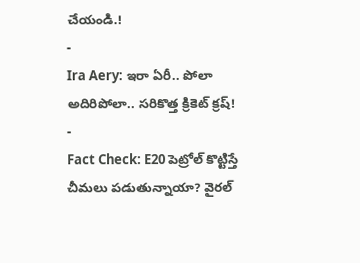చేయండి.!
-
Ira Aery: ఇరా ఏరీ.. పోలా అదిరిపోలా.. సరికొత్త క్రికెట్ క్రష్!
-
Fact Check: E20 పెట్రోల్ కొట్టిస్తే చీమలు పడుతున్నాయా? వైరల్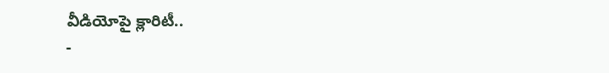వీడియోపై క్లారిటీ..
-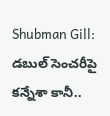Shubman Gill: డబుల్ సెంచరీపై కన్నేశా కానీ..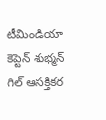టీమిండియా కెప్టెన్ శుభ్మన్ గిల్ ఆసక్తికర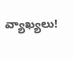వ్యాఖ్యలు!